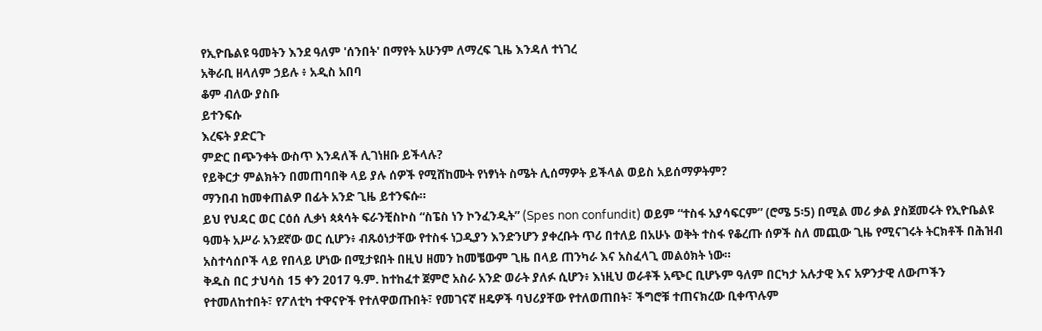የኢዮቤልዩ ዓመትን እንደ ዓለም 'ሰንበት' በማየት አሁንም ለማረፍ ጊዜ እንዳለ ተነገረ
አቅራቢ ዘላለም ኃይሉ ፥ አዲስ አበባ
ቆም ብለው ያስቡ
ይተንፍሱ
እረፍት ያድርጉ
ምድር በጭንቀት ውስጥ እንዳለች ሊገነዘቡ ይችላሉ?
የይቅርታ ምልክትን በመጠባበቅ ላይ ያሉ ሰዎች የሚሸከሙት የነፃነት ስሜት ሊሰማዎት ይችላል ወይስ አይሰማዎትም?
ማንበብ ከመቀጠልዎ በፊት አንድ ጊዜ ይተንፍሱ።
ይህ የህዳር ወር ርዕሰ ሊቃነ ጳጳሳት ፍራንቺስኮስ “ስፔስ ነን ኮንፈንዲት” (Spes non confundit) ወይም “ተስፋ አያሳፍርም” (ሮሜ 5፡5) በሚል መሪ ቃል ያስጀመሩት የኢዮቤልዩ ዓመት አሥራ አንደኛው ወር ሲሆን፥ ብጹዕነታቸው የተስፋ ነጋዲያን እንድንሆን ያቀረቡት ጥሪ በተለይ በአሁኑ ወቅት ተስፋ የቆረጡ ሰዎች ስለ መጪው ጊዜ የሚናገሩት ትርክቶች በሕዝብ አስተሳሰቦች ላይ የበላይ ሆነው በሚታዩበት በዚህ ዘመን ከመቼውም ጊዜ በላይ ጠንካራ እና አስፈላጊ መልዕክት ነው።
ቅዱስ በር ታህሳስ 15 ቀን 2017 ዓ.ም. ከተከፈተ ጀምሮ አስራ አንድ ወራት ያለፉ ሲሆን፥ እነዚህ ወራቶች አጭር ቢሆኑም ዓለም በርካታ አሉታዊ እና አዎንታዊ ለውጦችን የተመለከተበት፣ የፖለቲካ ተዋናዮች የተለዋወጡበት፣ የመገናኛ ዘዴዎች ባህሪያቸው የተለወጠበት፣ ችግሮቹ ተጠናክረው ቢቀጥሉም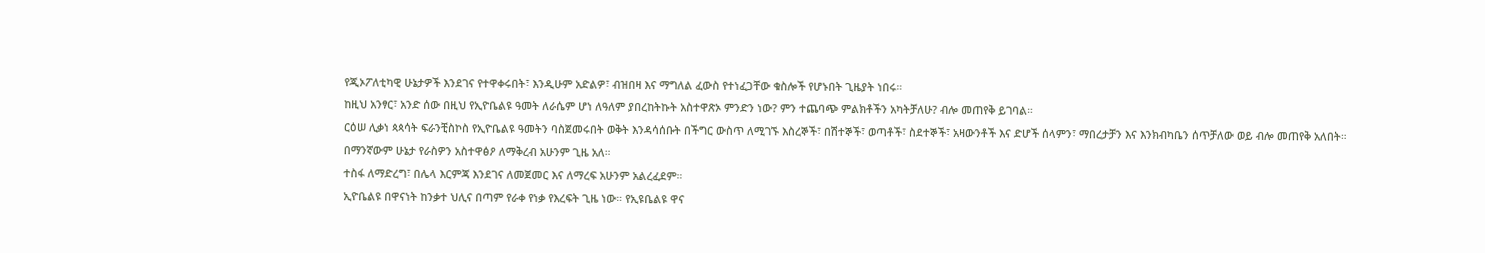የጂኦፖለቲካዊ ሁኔታዎች እንደገና የተዋቀሩበት፣ እንዲሁም አድልዎ፣ ብዝበዛ እና ማግለል ፈውስ የተነፈጋቸው ቁስሎች የሆኑበት ጊዜያት ነበሩ።
ከዚህ አንፃር፣ አንድ ሰው በዚህ የኢዮቤልዩ ዓመት ለራሴም ሆነ ለዓለም ያበረከትኩት አስተዋጽኦ ምንድን ነው? ምን ተጨባጭ ምልክቶችን አካትቻለሁ? ብሎ መጠየቅ ይገባል።
ርዕሠ ሊቃነ ጳጳሳት ፍራንቺስኮስ የኢዮቤልዩ ዓመትን ባስጀመሩበት ወቅት እንዳሳሰቡት በችግር ውስጥ ለሚገኙ እስረኞች፣ በሽተኞች፣ ወጣቶች፣ ስደተኞች፣ አዛውንቶች እና ድሆች ሰላምን፣ ማበረታቻን እና እንክብካቤን ሰጥቻለው ወይ ብሎ መጠየቅ አለበት።
በማንኛውም ሁኔታ የራስዎን አስተዋፅዖ ለማቅረብ አሁንም ጊዜ አለ።
ተስፋ ለማድረግ፣ በሌላ እርምጃ እንደገና ለመጀመር እና ለማረፍ አሁንም አልረፈደም።
ኢዮቤልዩ በዋናነት ከንቃተ ህሊና በጣም የራቀ የነቃ የእረፍት ጊዜ ነው። የኢዩቤልዩ ዋና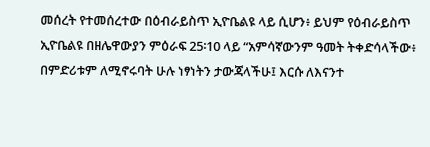መሰረት የተመሰረተው በዕብራይስጥ ኢዮቤልዩ ላይ ሲሆን፥ ይህም የዕብራይስጥ ኢዮቤልዩ በዘሌዋውያን ምዕራፍ 25፡10 ላይ “አምሳኛውንም ዓመት ትቀድሳላችው፥ በምድሪቱም ለሚኖሩባት ሁሉ ነፃነትን ታውጃላችሁ፤ እርሱ ለእናንተ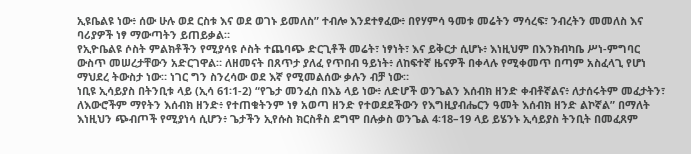ኢዩቤልዩ ነው፥ ሰው ሁሉ ወደ ርስቱ እና ወደ ወገኑ ይመለስ” ተብሎ እንደተፃፈው፥ በየሃምሳ ዓመቱ መሬትን ማሳረፍ፣ ንብረትን መመለስ እና ባሪያዎች ነፃ ማውጣትን ይጠይቃል።
የኢዮቤልዩ ሶስት ምልክቶችን የሚያሳዩ ሶስት ተጨባጭ ድርጊቶች መሬት፣ ነፃነት፣ እና ይቅርታ ሲሆኑ፥ እነዚህም በእንክብካቤ ሥነ-ምግባር ውስጥ መሠረታቸውን አድርገዋል። ለዘመናት በጸጥታ ያለፈ የጥበብ ዓይነት፥ ለከፍተኛ ዜናዎች በቀላሉ የሚቀመጥ በጣም አስፈላጊ የሆነ ማህደረ ትውስታ ነው። ነገር ግን ስንረሳው ወደ እኛ የሚመልሰው ቃሉን ብቻ ነው።
ነቢዩ ኢሳይያስ በትንቢቱ ላይ (ኢሳ 61፡1-2) “የጌታ መንፈስ በእኔ ላይ ነው፥ ለድሆች ወንጌልን እሰብክ ዘንድ ቀብቶኛልና፥ ለታሰሩትም መፈታትን፣ ለእውሮችም ማየትን እሰብክ ዘንድ፥ የተጠቁትንም ነፃ አወጣ ዘንድ የተወደደችውን የእግዚያብሔርን ዓመት እሰብክ ዘንድ ልኮኛል” በማለት እነዚህን ጭብጦች የሚያነሳ ሲሆን፥ ጌታችን ኢየሱስ ክርስቶስ ደግሞ በሉቃስ ወንጌል 4፡18–19 ላይ ይሄንኑ ኢሳይያስ ትንቢት በመፈጸም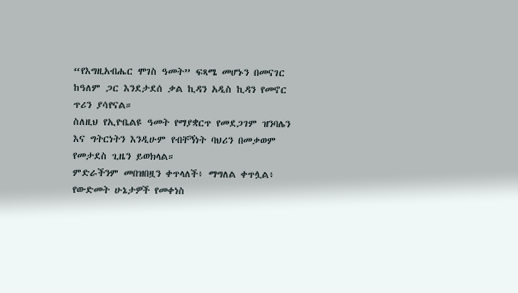“የእግዚአብሔር ሞገስ ዓመት” ፍጻሜ መሆኑን በመናገር ከዓለም ጋር እንደታደሰ ቃል ኪዳን አዲስ ኪዳን የመኖር ጥሪን ያሳየናል።
ስለዚህ የኢዮቤልዩ ዓመት የማያቋርጥ የመደጋገም ዝንባሌን እና ግትርነትን እንዲሁም የብቸኝነት ባህሪን በመቃወም የመታደስ ጊዜን ይወክላል።
ምድራችንም መበዝበዟን ቀጥላለች፥ ማግለል ቀጥሏል፥ የውድመት ሁኔታዎች የመቀነስ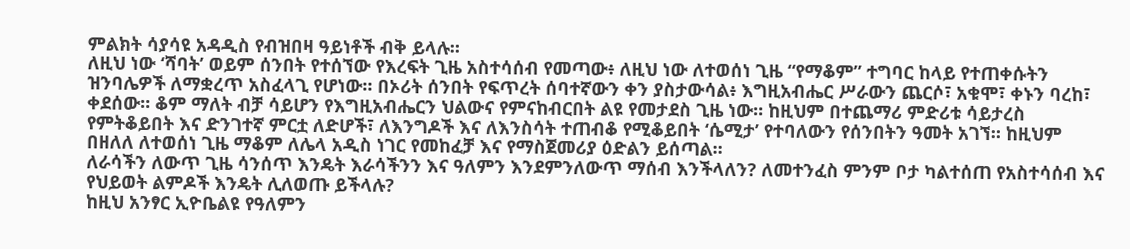ምልክት ሳያሳዩ አዳዲስ የብዝበዛ ዓይነቶች ብቅ ይላሉ።
ለዚህ ነው ‘ሻባት’ ወይም ሰንበት የተሰኘው የእረፍት ጊዜ አስተሳሰብ የመጣው፥ ለዚህ ነው ለተወሰነ ጊዜ “የማቆም” ተግባር ከላይ የተጠቀሱትን ዝንባሌዎች ለማቋረጥ አስፈላጊ የሆነው። በኦሪት ሰንበት የፍጥረት ሰባተኛውን ቀን ያስታውሳል፥ እግዚአብሔር ሥራውን ጨርሶ፣ አቁሞ፣ ቀኑን ባረከ፣ ቀደሰው። ቆም ማለት ብቻ ሳይሆን የእግዚአብሔርን ህልውና የምናከብርበት ልዩ የመታደስ ጊዜ ነው። ከዚህም በተጨማሪ ምድሪቱ ሳይታረስ የምትቆይበት እና ድንገተኛ ምርቷ ለድሆች፣ ለእንግዶች እና ለእንስሳት ተጠብቆ የሚቆይበት ‘ሴሚታ’ የተባለውን የሰንበትን ዓመት አገኘ። ከዚህም በዘለለ ለተወሰነ ጊዜ ማቆም ለሌላ አዲስ ነገር የመከፈቻ እና የማስጀመሪያ ዕድልን ይሰጣል።
ለራሳችን ለውጥ ጊዜ ሳንሰጥ እንዴት እራሳችንን እና ዓለምን እንደምንለውጥ ማሰብ እንችላለን? ለመተንፈስ ምንም ቦታ ካልተሰጠ የአስተሳሰብ እና የህይወት ልምዶች እንዴት ሊለወጡ ይችላሉ?
ከዚህ አንፃር ኢዮቤልዩ የዓለምን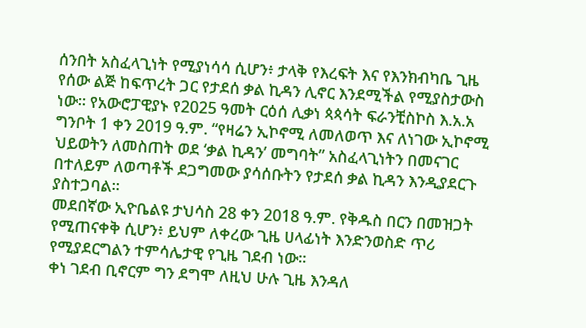ሰንበት አስፈላጊነት የሚያነሳሳ ሲሆን፥ ታላቅ የእረፍት እና የእንክብካቤ ጊዜ የሰው ልጅ ከፍጥረት ጋር የታደሰ ቃል ኪዳን ሊኖር እንደሚችል የሚያስታውስ ነው። የአውሮፓዊያኑ የ2025 ዓመት ርዕሰ ሊቃነ ጳጳሳት ፍራንቺስኮስ እ.አ.አ ግንቦት 1 ቀን 2019 ዓ.ም. “የዛሬን ኢኮኖሚ ለመለወጥ እና ለነገው ኢኮኖሚ ህይወትን ለመስጠት ወደ ‘ቃል ኪዳን’ መግባት” አስፈላጊነትን በመናገር በተለይም ለወጣቶች ደጋግመው ያሳሰቡትን የታደሰ ቃል ኪዳን እንዲያደርጉ ያስተጋባል።
መደበኛው ኢዮቤልዩ ታህሳስ 28 ቀን 2018 ዓ.ም. የቅዱስ በርን በመዝጋት የሚጠናቀቅ ሲሆን፥ ይህም ለቀረው ጊዜ ሀላፊነት እንድንወስድ ጥሪ የሚያደርግልን ተምሳሌታዊ የጊዜ ገደብ ነው።
ቀነ ገደብ ቢኖርም ግን ደግሞ ለዚህ ሁሉ ጊዜ እንዳለ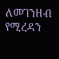ለመገንዘብ የሚረዳን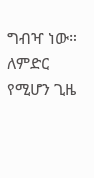ግብዣ ነው።
ለምድር የሚሆን ጊዜ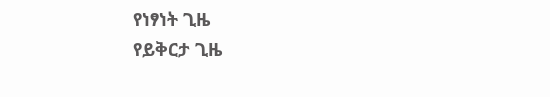የነፃነት ጊዜ
የይቅርታ ጊዜ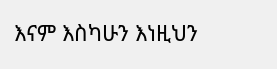እናም እስካሁን እነዚህን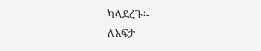ካላደረጉ፡-
ለአፍታ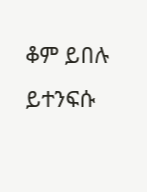ቆም ይበሉ
ይተንፍሱ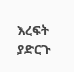እረፍት ያድርጉ